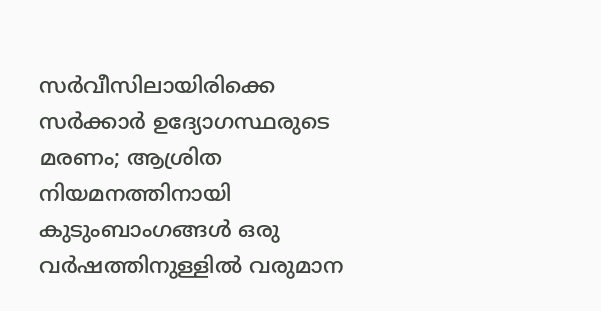സർവീസിലായിരിക്കെ സർക്കാർ ഉദ്യോഗസ്ഥരുടെ മരണം; ആശ്രിത നിയമനത്തിനായി കുടുംബാംഗങ്ങൾ ഒരു വർഷത്തിനുള്ളിൽ വരുമാന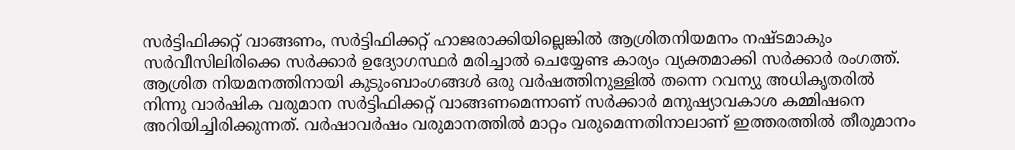സർട്ടിഫിക്കറ്റ് വാങ്ങണം, സർട്ടിഫിക്കറ്റ് ഹാജരാക്കിയില്ലെങ്കിൽ ആശ്രിതനിയമനം നഷ്ടമാകും
സർവീസിലിരിക്കെ സർക്കാർ ഉദ്യോഗസ്ഥർ മരിച്ചാൽ ചെയ്യേണ്ട കാര്യം വ്യക്തമാക്കി സർക്കാർ രംഗത്ത്. ആശ്രിത നിയമനത്തിനായി കുടുംബാംഗങ്ങൾ ഒരു വർഷത്തിനുള്ളിൽ തന്നെ റവന്യു അധികൃതരിൽ നിന്നു വാർഷിക വരുമാന സർട്ടിഫിക്കറ്റ് വാങ്ങണമെന്നാണ് സർക്കാർ മനുഷ്യാവകാശ കമ്മിഷനെ അറിയിച്ചിരിക്കുന്നത്. വർഷാവർഷം വരുമാനത്തിൽ മാറ്റം വരുമെന്നതിനാലാണ് ഇത്തരത്തിൽ തീരുമാനം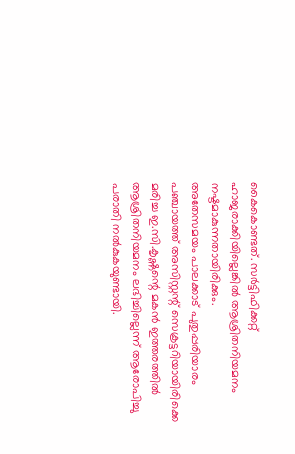കൈകൊണ്ടത്. സർട്ടിഫിക്കറ്റ് ഹാജരാക്കിയില്ലെങ്കിൽ ആശ്രിതനിയമനം നഷ്ടമാകുന്നതായിരിക്കും.
അതേസമയം പാലക്കാട് പുതുപ്പരിയാരം പഞ്ചായത്ത് അസിസ്റ്റന്റ് സെക്രട്ടറിയായിരിക്കെ മരിച്ച ഇ.സി.കൃഷ്ണന്റെ മകൻ ഇത്തരത്തിൽ ആശ്രിതനിയമനം ലഭിച്ചില്ലെന്ന് ആരോപിച്ചു പരാതി നൽകുകയുണ്ടായി.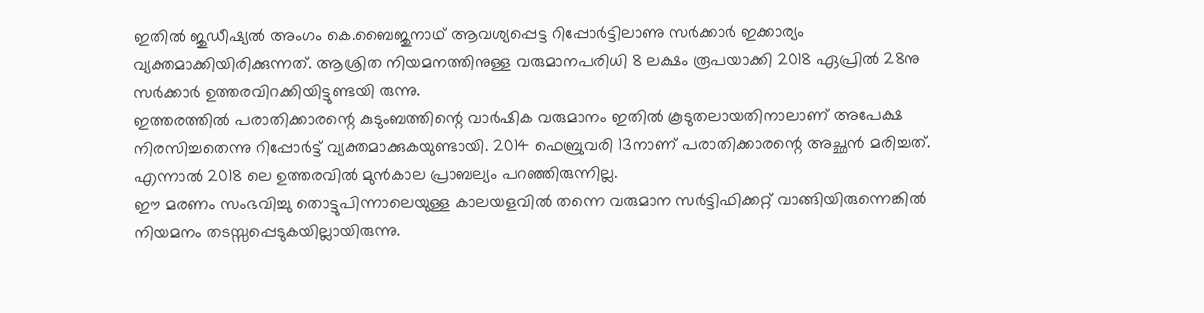ഇതിൽ ജുഡീഷ്യൽ അംഗം കെ.ബൈജുനാഥ് ആവശ്യപ്പെട്ട റിപ്പോർട്ടിലാണു സർക്കാർ ഇക്കാര്യം വ്യക്തമാക്കിയിരിക്കുന്നത്. ആശ്രിത നിയമനത്തിനുള്ള വരുമാനപരിധി 8 ലക്ഷം രൂപയാക്കി 2018 ഏപ്രിൽ 28നു സർക്കാർ ഉത്തരവിറക്കിയിട്ടുണ്ടയി രുന്നു.
ഇത്തരത്തിൽ പരാതിക്കാരന്റെ കുടുംബത്തിന്റെ വാർഷിക വരുമാനം ഇതിൽ കൂടുതലായതിനാലാണ് അപേക്ഷ നിരസിച്ചതെന്നു റിപ്പോർട്ട് വ്യക്തമാക്കുകയുണ്ടായി. 2014 ഫെബ്രുവരി 13നാണ് പരാതിക്കാരന്റെ അച്ഛൻ മരിച്ചത്. എന്നാൽ 2018 ലെ ഉത്തരവിൽ മുൻകാല പ്രാബല്യം പറഞ്ഞിരുന്നില്ല.
ഈ മരണം സംഭവിച്ചു തൊട്ടുപിന്നാലെയുള്ള കാലയളവിൽ തന്നെ വരുമാന സർട്ടിഫിക്കറ്റ് വാങ്ങിയിരുന്നെങ്കിൽ നിയമനം തടസ്സപ്പെടുകയില്ലായിരുന്നു.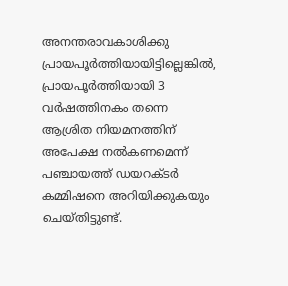അനന്തരാവകാശിക്കു പ്രായപൂർത്തിയായിട്ടില്ലെങ്കിൽ, പ്രായപൂർത്തിയായി 3 വർഷത്തിനകം തന്നെ ആശ്രിത നിയമനത്തിന് അപേക്ഷ നൽകണമെന്ന് പഞ്ചായത്ത് ഡയറക്ടർ കമ്മിഷനെ അറിയിക്കുകയും ചെയ്തിട്ടുണ്ട്.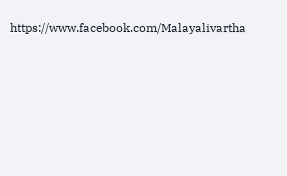https://www.facebook.com/Malayalivartha